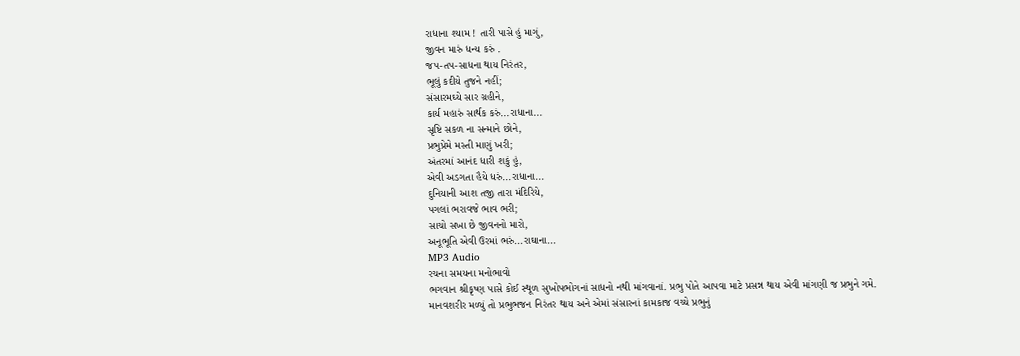રાધાના શ્યામ ! તારી પાસે હું માગું,
જીવન મારું ધન્ય કરું .
જપ-તપ-સાધના થાય નિરંતર,
ભૂલું કદીયે તુજને નહીં;
સંસારમઘ્યે સાર ગ્રહીને,
કાર્ય મહારું સાર્થક કરું...રાધાના...
સૃષ્ટિ સકળ ના સન્માને છોને,
પ્રભુપ્રેમે મસ્તી માણું ખરી;
અંતરમાં આનંદ ધારી શકું હું,
એવી અડગતા હૈયે ધરું...રાધાના...
દુનિયાની આશ તજી તારા મંદિરિયે,
પગલાં ભરાવજે ભાવ ભરી;
સાચો સખા છે જીવનનો મારો,
અનૂભૂતિ એવી ઉરમાં ભરું...રાઘાના...
MP3 Audio
રચના સમયના મનોભાવો
ભગવાન શ્રીકૃષ્ણ પાસે કોઈ સ્થૂળ સુખોપભોગનાં સાધનો નથી માંગવાનાં. પ્રભુ પોતે આપવા માટે પ્રસન્ન થાય એવી માંગણી જ પ્રભુને ગમે.
માનવશરીર મળ્યું તો પ્રભુભજન નિરંતર થાય અને એમાં સંસારનાં કામકાજ વચ્ચે પ્રભુનું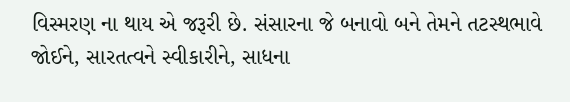વિસ્મરણ ના થાય એ જરૂરી છે. સંસારના જે બનાવો બને તેમને તટસ્થભાવે જોઈને, સારતત્વને સ્વીકારીને, સાધના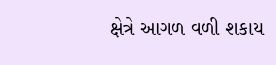ક્ષેત્રે આગળ વળી શકાય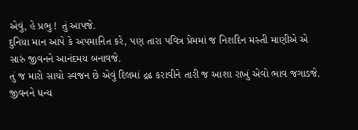એવું, હે પ્રભુ ! તું આપજે.
દુનિયા માન આપે કે અપમાનિત કરે, પણ તારા પવિત્ર પ્રેમમાં જ નિશદિન મસ્તી માણીએ એ સારું જીવનને આનંદમય બનાવજે.
તું જ મારો સાચો સ્વજન છે એવું દિલમાં દ્રઢ કરાવીને તારી જ આશા રાખું એવો ભાવ જગાડજે.
જીવનને ધન્ય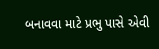બનાવવા માટે પ્રભુ પાસે એવી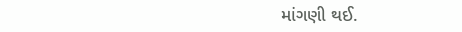માંગણી થઈ.